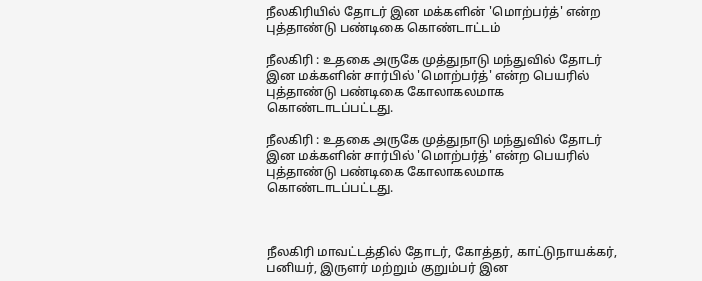நீலகிரியில் தோடர் இன மக்களின் 'மொற்பர்த்' என்ற புத்தாண்டு பண்டிகை கொண்டாட்டம்

நீலகிரி : உதகை அருகே முத்துநாடு மந்துவில் தோடர் இன மக்களின் சார்பில் 'மொற்பர்த்' என்ற பெயரில் புத்தாண்டு பண்டிகை கோலாகலமாக கொண்டாடப்பட்டது.

நீலகிரி : உதகை அருகே முத்துநாடு மந்துவில் தோடர் இன மக்களின் சார்பில் 'மொற்பர்த்' என்ற பெயரில் புத்தாண்டு பண்டிகை கோலாகலமாக கொண்டாடப்பட்டது.



நீலகிரி மாவட்டத்தில் தோடர், கோத்தர், காட்டுநாயக்கர், பனியர், இருளர் மற்றும் குறும்பர் இன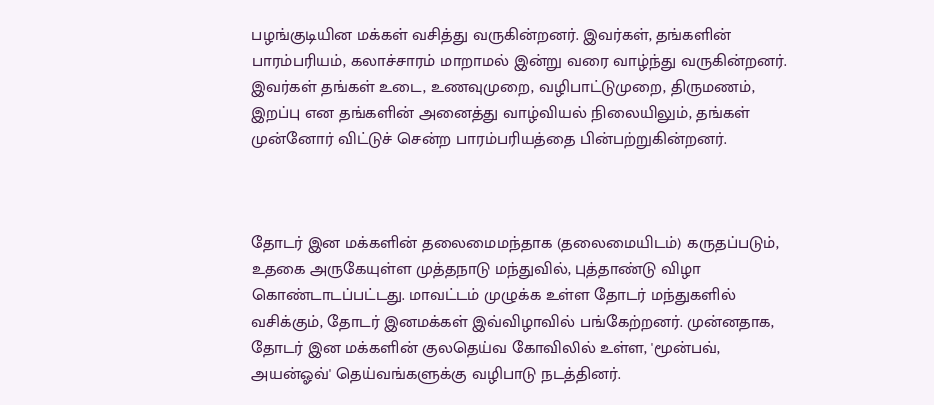பழங்குடியின மக்கள் வசித்து வருகின்றனர். இவர்கள், தங்களின் பாரம்பரியம், கலாச்சாரம் மாறாமல் இன்று வரை வாழ்ந்து வருகின்றனர். இவர்கள் தங்கள் உடை, உணவுமுறை, வழிபாட்டுமுறை, திருமணம், இறப்பு என தங்களின் அனைத்து வாழ்வியல் நிலையிலும், தங்கள் முன்னோர் விட்டுச் சென்ற பாரம்பரியத்தை பின்பற்றுகின்றனர்.



தோடர் இன மக்களின் தலைமைமந்தாக (தலைமையிடம்) கருதப்படும், உதகை அருகேயுள்ள முத்தநாடு மந்துவில், புத்தாண்டு விழா கொண்டாடப்பட்டது. மாவட்டம் முழுக்க உள்ள தோடர் மந்துகளில் வசிக்கும், தோடர் இனமக்கள் இவ்விழாவில் பங்கேற்றனர். முன்னதாக, தோடர் இன மக்களின் குலதெய்வ கோவிலில் உள்ள, 'மூன்பவ், அயன்ஓவ்' தெய்வங்களுக்கு வழிபாடு நடத்தினர்.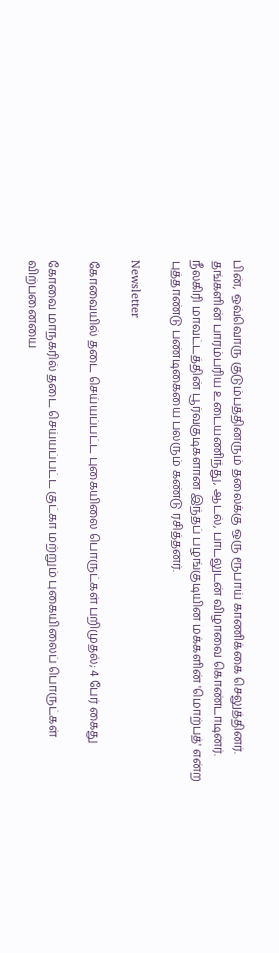பின், ஒவ்வொரு குடும்பத்தினரும் தலைக்கு ஒரு ரூபாய் காணிக்கை செலுத்தினர். தங்களின் பாரம்பரிய உடையணிந்து, ஆடல், பாடலுடன் விழாவை கொண்டாடினர். நீலகிரி மாவட்டத்தின் பூர்வகுடிகளான இந்தப் பழங்குடியின மக்களின் 'மொற்பத்' என்ற புத்தாண்டு பண்டிகையை பலரும் கண்டு ரசித்தனர்.

Newsletter

கோவையில் தடை செய்யப்பட்ட புகையிலை பொருட்கள் பறிமுதல்; 4 பேர் கைது

கோவை மாநகரில் தடை செய்யப்பட்ட குட்கா மற்றும் புகையிலைப் பொருட்கள் விற்பனையை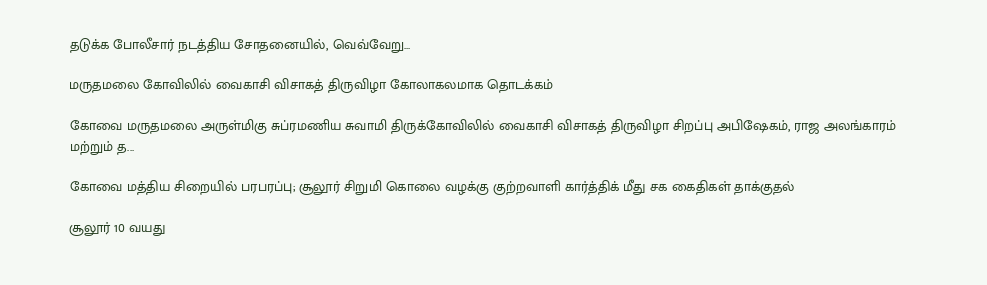தடுக்க போலீசார் நடத்திய சோதனையில், வெவ்வேறு...

மருதமலை கோவிலில் வைகாசி விசாகத் திருவிழா கோலாகலமாக தொடக்கம்

கோவை மருதமலை அருள்மிகு சுப்ரமணிய சுவாமி திருக்கோவிலில் வைகாசி விசாகத் திருவிழா சிறப்பு அபிஷேகம், ராஜ அலங்காரம் மற்றும் த...

கோவை மத்திய சிறையில் பரபரப்பு; சூலூர் சிறுமி கொலை வழக்கு குற்றவாளி கார்த்திக் மீது சக கைதிகள் தாக்குதல்

சூலூர் 10 வயது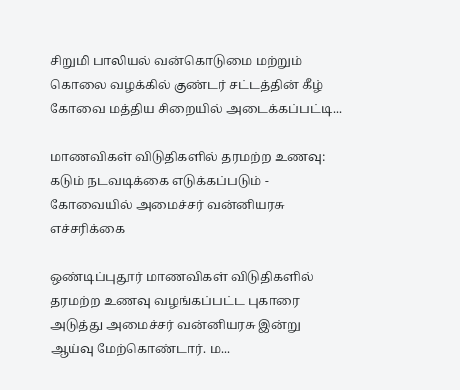சிறுமி பாலியல் வன்கொடுமை மற்றும் கொலை வழக்கில் குண்டர் சட்டத்தின் கீழ் கோவை மத்திய சிறையில் அடைக்கப்பட்டி...

மாணவிகள் விடுதிகளில் தரமற்ற உணவு: கடும் நடவடிக்கை எடுக்கப்படும் - கோவையில் அமைச்சர் வன்னியரசு எச்சரிக்கை

ஒண்டிப்புதூர் மாணவிகள் விடுதிகளில் தரமற்ற உணவு வழங்கப்பட்ட புகாரை அடுத்து அமைச்சர் வன்னியரசு இன்று ஆய்வு மேற்கொண்டார். ம...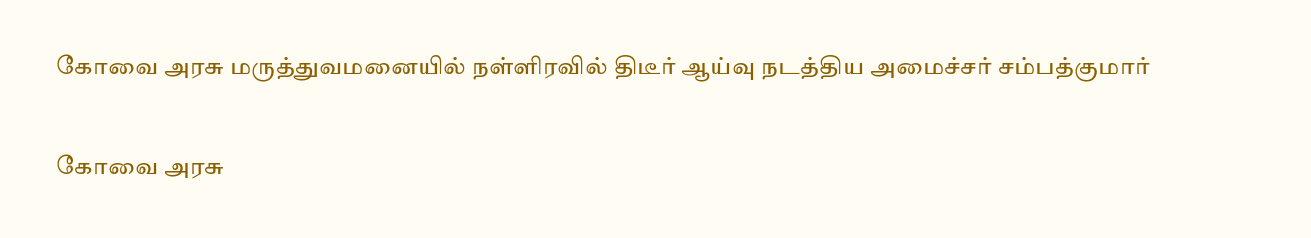கோவை அரசு மருத்துவமனையில் நள்ளிரவில் திடீர் ஆய்வு நடத்திய அமைச்சர் சம்பத்குமார்

கோவை அரசு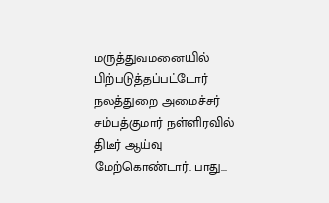மருத்துவமனையில் பிற்படுத்தப்பட்டோர் நலத்துறை அமைச்சர் சம்பத்குமார் நள்ளிரவில் திடீர் ஆய்வு மேற்கொண்டார். பாது...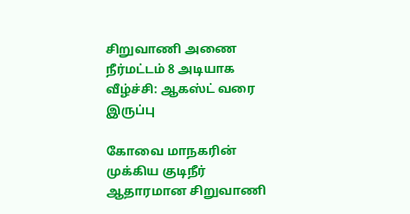சிறுவாணி அணை நீர்மட்டம் 8 அடியாக வீழ்ச்சி: ஆகஸ்ட் வரை இருப்பு

கோவை மாநகரின் முக்கிய குடிநீர் ஆதாரமான சிறுவாணி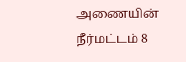அணையின் நீர்மட்டம் 8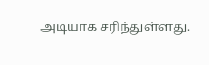அடியாக சரிந்துள்ளது.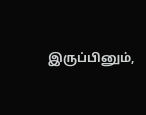இருப்பினும்,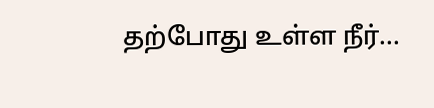தற்போது உள்ள நீர்...